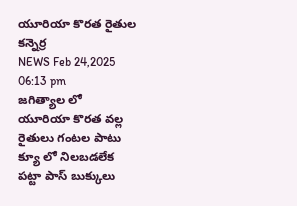యూరియా కొరత రైతుల కన్నెర్ర
NEWS Feb 24,2025 06:13 pm
జగిత్యాల లో యూరియా కొరత వల్ల రైతులు గంటల పాటు క్యూ లో నిలబడలేక పట్టా పాస్ బుక్కులు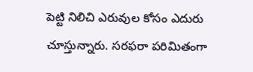పెట్టి నిలిచి ఎరువుల కోసం ఎదురు చూస్తున్నారు. సరఫరా పరిమితంగా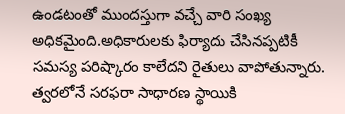ఉండటంతో ముందస్తుగా వచ్చే వారి సంఖ్య అధికమైంది.అధికారులకు ఫిర్యాదు చేసినప్పటికీ సమస్య పరిష్కారం కాలేదని రైతులు వాపోతున్నారు. త్వరలోనే సరఫరా సాధారణ స్థాయికి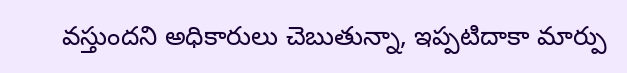వస్తుందని అధికారులు చెబుతున్నా, ఇప్పటిదాకా మార్పు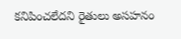కనిపించలేదని రైతులు అసహనం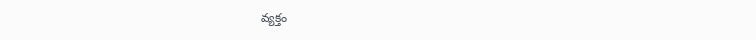వ్యక్తం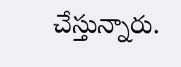చేస్తున్నారు.